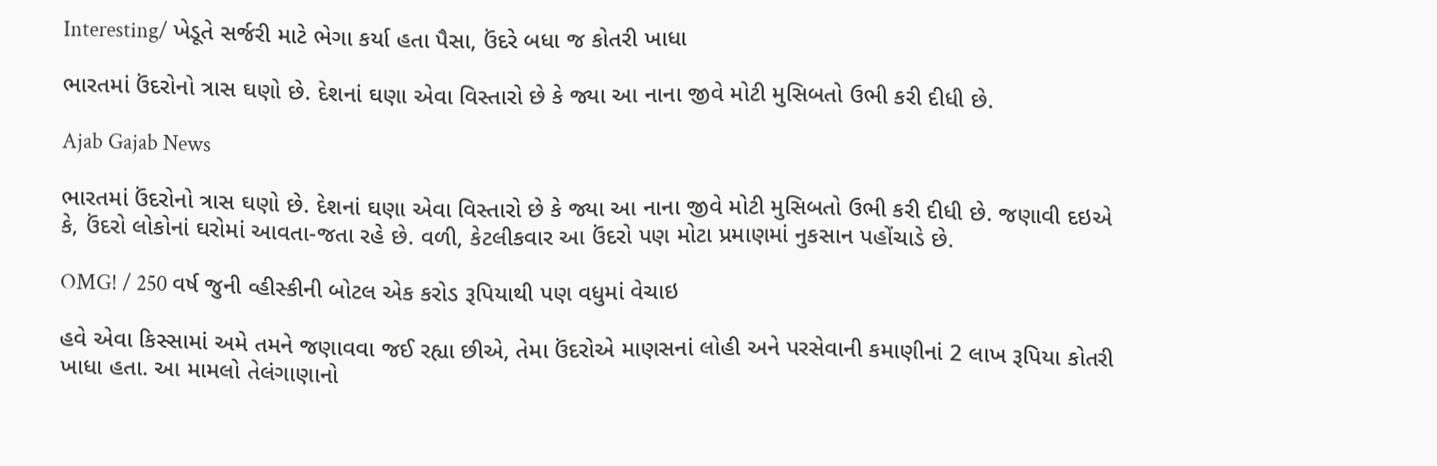Interesting/ ખેડૂતે સર્જરી માટે ભેગા કર્યા હતા પૈસા, ઉંદરે બધા જ કોતરી ખાધા

ભારતમાં ઉંદરોનો ત્રાસ ઘણો છે. દેશનાં ઘણા એવા વિસ્તારો છે કે જ્યા આ નાના જીવે મોટી મુસિબતો ઉભી કરી દીધી છે.

Ajab Gajab News

ભારતમાં ઉંદરોનો ત્રાસ ઘણો છે. દેશનાં ઘણા એવા વિસ્તારો છે કે જ્યા આ નાના જીવે મોટી મુસિબતો ઉભી કરી દીધી છે. જણાવી દઇએ કે, ઉંદરો લોકોનાં ઘરોમાં આવતા-જતા રહે છે. વળી, કેટલીકવાર આ ઉંદરો પણ મોટા પ્રમાણમાં નુકસાન પહોંચાડે છે.

OMG! / 250 વર્ષ જુની વ્હીસ્કીની બોટલ એક કરોડ રૂપિયાથી પણ વધુમાં વેચાઇ

હવે એવા કિસ્સામાં અમે તમને જણાવવા જઈ રહ્યા છીએ, તેમા ઉંદરોએ માણસનાં લોહી અને પરસેવાની કમાણીનાં 2 લાખ રૂપિયા કોતરી ખાધા હતા. આ મામલો તેલંગાણાનો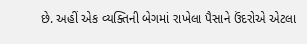છે. અહીં એક વ્યક્તિની બેગમાં રાખેલા પૈસાને ઉંદરોએ એટલા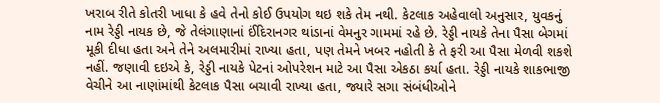ખરાબ રીતે કોતરી ખાધા કે હવે તેનો કોઈ ઉપયોગ થઇ શકે તેમ નથી. કેટલાક અહેવાલો અનુસાર, યુવકનું નામ રેડ્ડી નાયક છે, જે તેલંગાણાનાં ઈંદિરાનગર થાંડાનાં વેમનુર ગામમાં રહે છે. રેડ્ડી નાયકે તેના પૈસા બેગમાં મૂકી દીધા હતા અને તેને અલમારીમાં રાખ્યા હતા, પણ તેમને ખબર નહોતી કે તે ફરી આ પૈસા મેળવી શકશે નહીં. જણાવી દઇએ કે, રેડ્ડી નાયકે પેટનાં ઓપરેશન માટે આ પૈસા એકઠા કર્યા હતા. રેડ્ડી નાયકે શાકભાજી વેચીને આ નાણાંમાંથી કેટલાક પૈસા બચાવી રાખ્યા હતા, જ્યારે સગા સંબંધીઓને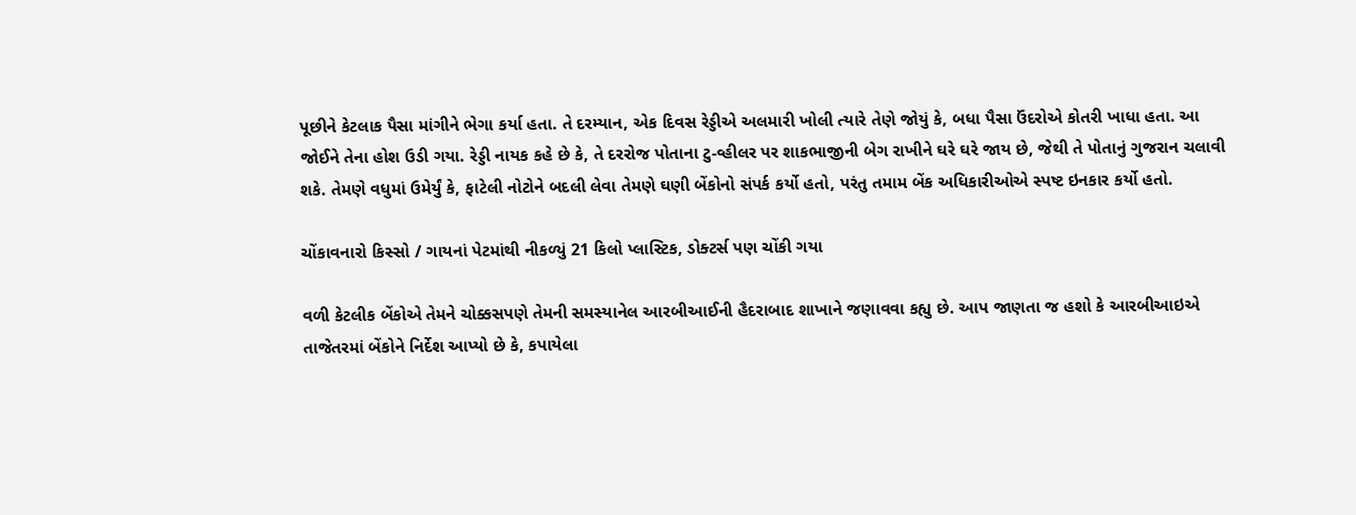પૂછીને કેટલાક પૈસા માંગીને ભેગા કર્યા હતા. તે દરમ્યાન, એક દિવસ રેડ્ડીએ અલમારી ખોલી ત્યારે તેણે જોયું કે, બધા પૈસા ઉંદરોએ કોતરી ખાધા હતા. આ જોઈને તેના હોશ ઉડી ગયા. રેડ્ડી નાયક કહે છે કે, તે દરરોજ પોતાના ટુ-વ્હીલર પર શાકભાજીની બેગ રાખીને ઘરે ઘરે જાય છે, જેથી તે પોતાનું ગુજરાન ચલાવી શકે. તેમણે વધુમાં ઉમેર્યું કે, ફાટેલી નોટોને બદલી લેવા તેમણે ઘણી બેંકોનો સંપર્ક કર્યો હતો, પરંતુ તમામ બેંક અધિકારીઓએ સ્પષ્ટ ઇનકાર કર્યો હતો.

ચોંકાવનારો કિસ્સો / ગાયનાં પેટમાંથી નીકળ્યું 21 કિલો પ્લાસ્ટિક, ડોક્ટર્સ પણ ચોંકી ગયા

વળી કેટલીક બેંકોએ તેમને ચોક્કસપણે તેમની સમસ્યાનેલ આરબીઆઈની હૈદરાબાદ શાખાને જણાવવા કહ્યુ છે. આપ જાણતા જ હશો કે આરબીઆઇએ તાજેતરમાં બેંકોને નિર્દેશ આપ્યો છે કે, કપાયેલા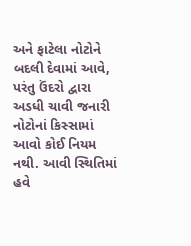અને ફાટેલા નોટોને બદલી દેવામાં આવે, પરંતુ ઉંદરો દ્વારા અડધી ચાવી જનારી નોટોનાં કિસ્સામાં આવો કોઈ નિયમ નથી. આવી સ્થિતિમાં હવે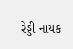રેડ્ડી નાયક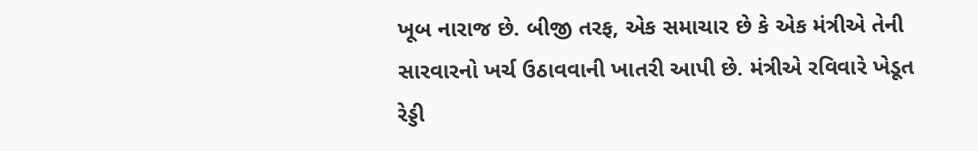ખૂબ નારાજ છે. બીજી તરફ, એક સમાચાર છે કે એક મંત્રીએ તેની સારવારનો ખર્ચ ઉઠાવવાની ખાતરી આપી છે. મંત્રીએ રવિવારે ખેડૂત રેડ્ડી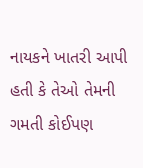નાયકને ખાતરી આપી હતી કે તેઓ તેમની ગમતી કોઈપણ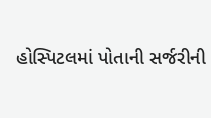હોસ્પિટલમાં પોતાની સર્જરીની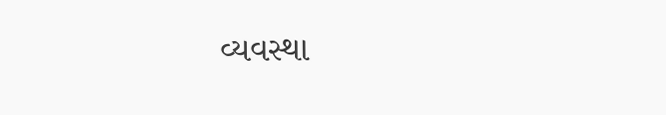વ્યવસ્થા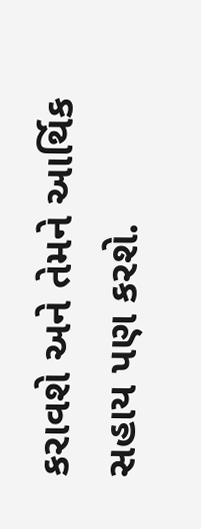કરાવશે અને તેમને આર્થિક સહાય પણ કરશે.